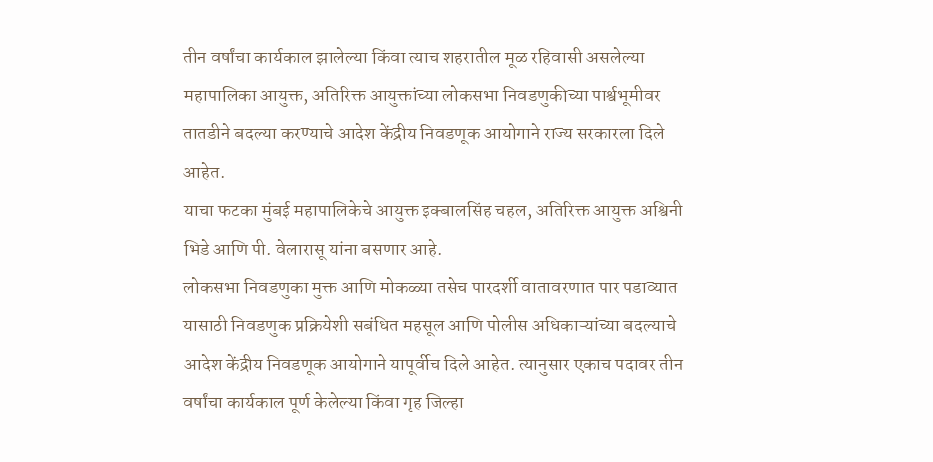तीन वर्षांचा कार्यकाल झालेल्या किंवा त्याच शहरातील मूळ रहिवासी असलेल्या महापालिका आयुक्त, अतिरिक्त आयुक्तांच्या लोकसभा निवडणुकीच्या पार्श्वभूमीवर तातडीने बदल्या करण्याचे आदेश केंद्रीय निवडणूक आयोगाने राज्य सरकारला दिले आहेत.
याचा फटका मुंबई महापालिकेचे आयुक्त इक्बालसिंह चहल, अतिरिक्त आयुक्त अश्विनी भिडे आणि पी. वेलारासू यांना बसणार आहे.
लोकसभा निवडणुका मुक्त आणि मोकळ्या तसेच पारदर्शी वातावरणात पार पडाव्यात यासाठी निवडणुक प्रक्रियेशी सबंधित महसूल आणि पोलीस अधिकाऱ्यांच्या बदल्याचे आदेश केंद्रीय निवडणूक आयोगाने यापूर्वीच दिले आहेत. त्यानुसार एकाच पदावर तीन वर्षांचा कार्यकाल पूर्ण केलेल्या किंवा गृह जिल्हा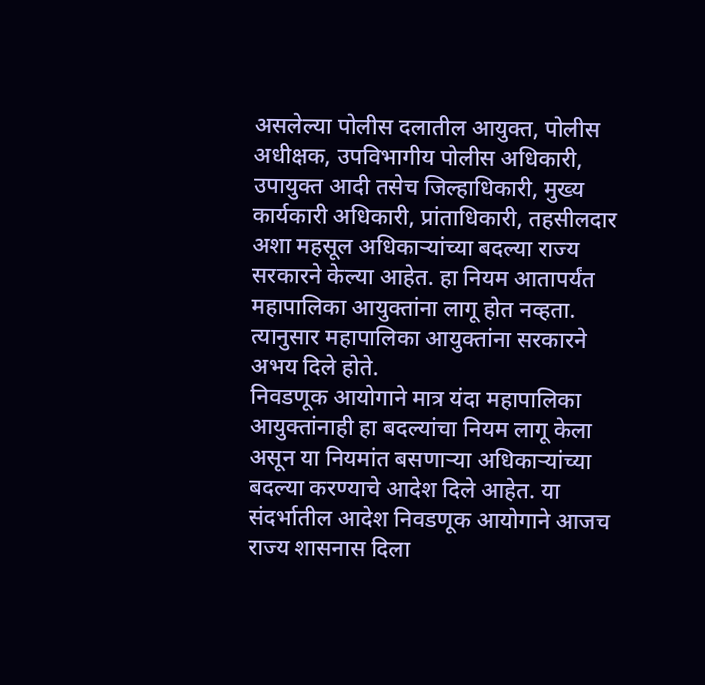असलेल्या पोलीस दलातील आयुक्त, पोलीस अधीक्षक, उपविभागीय पोलीस अधिकारी, उपायुक्त आदी तसेच जिल्हाधिकारी, मुख्य कार्यकारी अधिकारी, प्रांताधिकारी, तहसीलदार अशा महसूल अधिकाऱ्यांच्या बदल्या राज्य सरकारने केल्या आहेत. हा नियम आतापर्यंत महापालिका आयुक्तांना लागू होत नव्हता. त्यानुसार महापालिका आयुक्तांना सरकारने अभय दिले होते.
निवडणूक आयोगाने मात्र यंदा महापालिका आयुक्तांनाही हा बदल्यांचा नियम लागू केला असून या नियमांत बसणाऱ्या अधिकाऱ्यांच्या बदल्या करण्याचे आदेश दिले आहेत. या संदर्भातील आदेश निवडणूक आयोगाने आजच राज्य शासनास दिला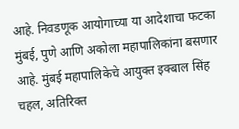आहे. निवडणूक आयोगाच्या या आदेशाचा फटका मुंबई, पुणे आणि अकोला महापालिकांना बसणार आहे. मुंबई महापालिकेचे आयुक्त इक्बाल सिंह चहल, अतिरिक्त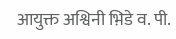आयुक्त अश्विनी भ़िडे व. पी.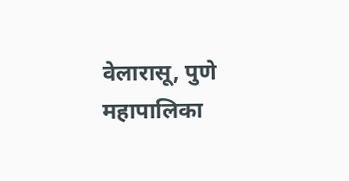वेलारासू, पुणे महापालिका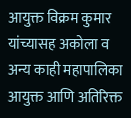आयुक्त विक्रम कुमार यांच्यासह अकोला व अन्य काही महापालिका आयुक्त आणि अतिरिक्त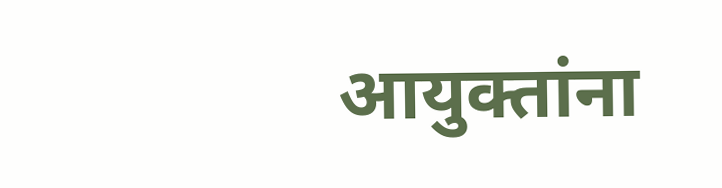आयुक्तांना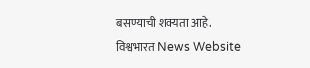बसण्याची शक्यता आहे.
विश्वभारत News Website